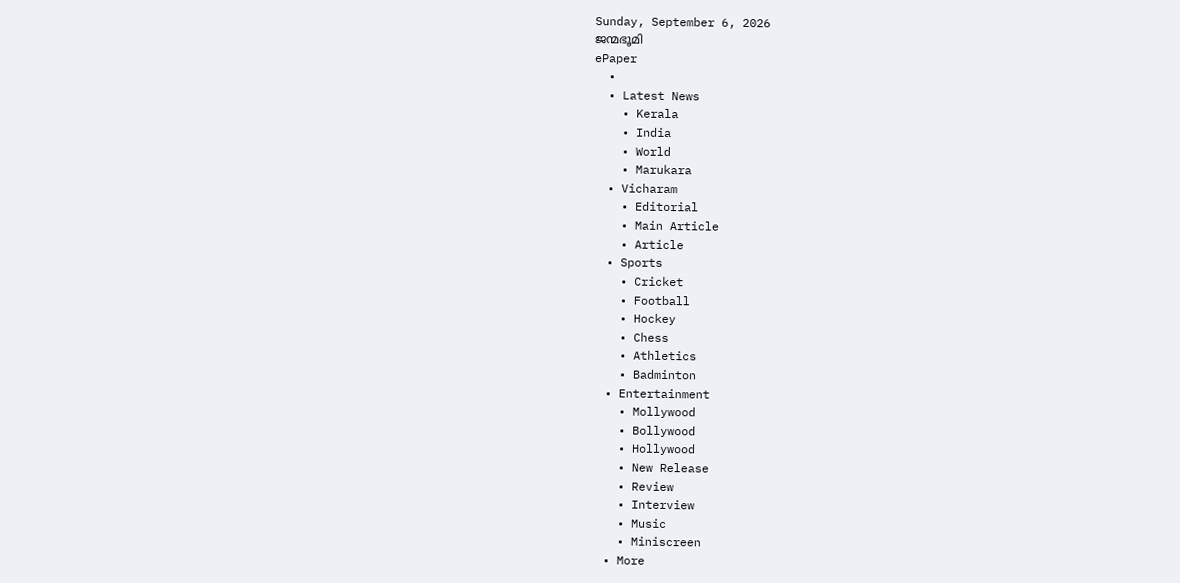Sunday, September 6, 2026
ജന്മഭൂമി
ePaper
  •
  • Latest News
    • Kerala
    • India
    • World
    • Marukara
  • Vicharam
    • Editorial
    • Main Article
    • Article
  • Sports
    • Cricket
    • Football
    • Hockey
    • Chess
    • Athletics
    • Badminton
  • Entertainment
    • Mollywood
    • Bollywood
    • Hollywood
    • New Release
    • Review
    • Interview
    • Music
    • Miniscreen
  • More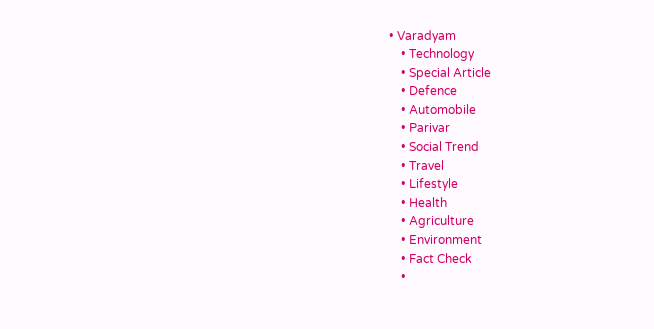• Varadyam
    • Technology
    • Special Article
    • Defence
    • Automobile
    • Parivar
    • Social Trend
    • Travel
    • Lifestyle
    • Health
    • Agriculture
    • Environment
    • Fact Check
    •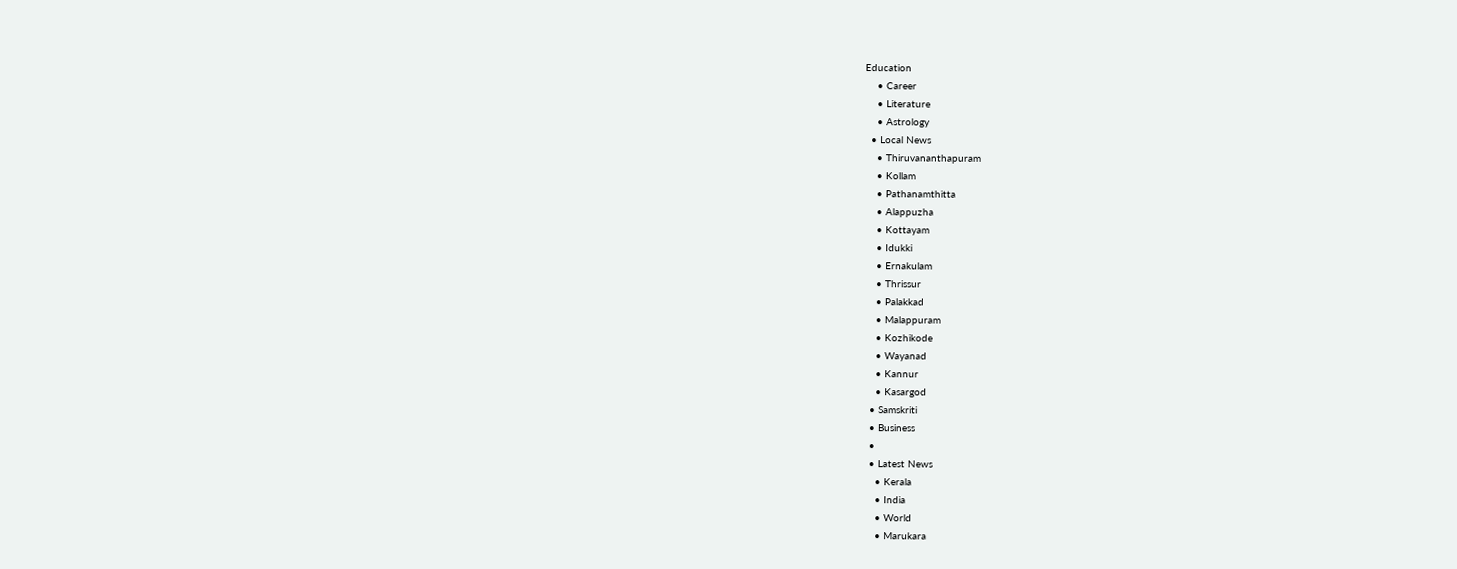Education
    • Career
    • Literature
    • Astrology
  • Local News
    • Thiruvananthapuram
    • Kollam
    • Pathanamthitta
    • Alappuzha
    • Kottayam
    • Idukki
    • Ernakulam
    • Thrissur
    • Palakkad
    • Malappuram
    • Kozhikode
    • Wayanad
    • Kannur
    • Kasargod
  • Samskriti
  • Business
  •
  • Latest News
    • Kerala
    • India
    • World
    • Marukara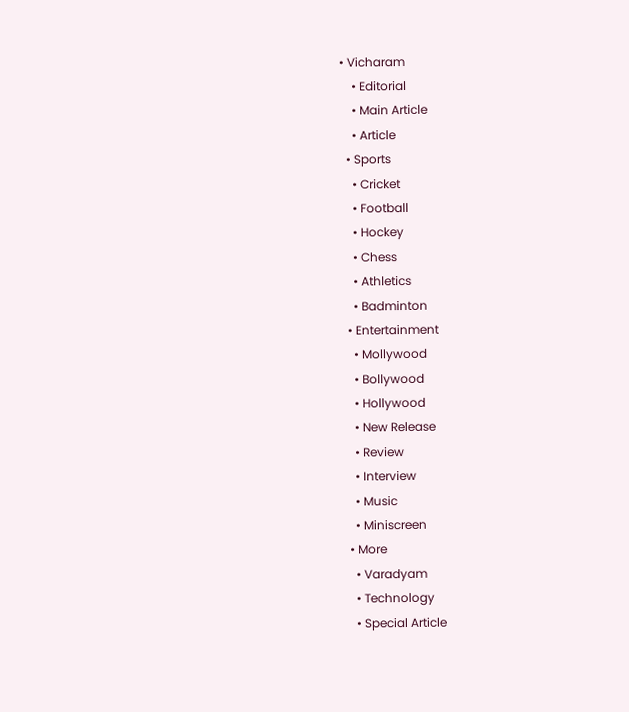• Vicharam
    • Editorial
    • Main Article
    • Article
  • Sports
    • Cricket
    • Football
    • Hockey
    • Chess
    • Athletics
    • Badminton
  • Entertainment
    • Mollywood
    • Bollywood
    • Hollywood
    • New Release
    • Review
    • Interview
    • Music
    • Miniscreen
  • More
    • Varadyam
    • Technology
    • Special Article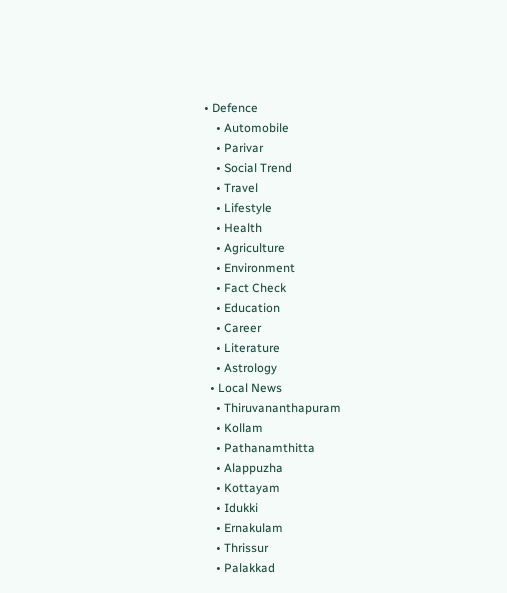• Defence
    • Automobile
    • Parivar
    • Social Trend
    • Travel
    • Lifestyle
    • Health
    • Agriculture
    • Environment
    • Fact Check
    • Education
    • Career
    • Literature
    • Astrology
  • Local News
    • Thiruvananthapuram
    • Kollam
    • Pathanamthitta
    • Alappuzha
    • Kottayam
    • Idukki
    • Ernakulam
    • Thrissur
    • Palakkad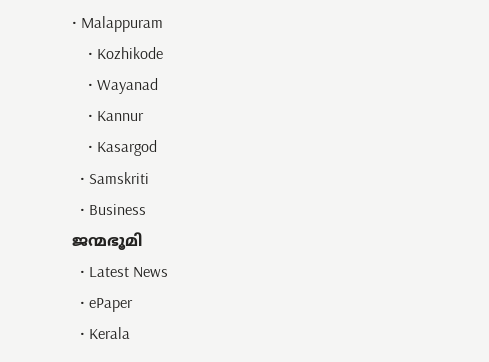• Malappuram
    • Kozhikode
    • Wayanad
    • Kannur
    • Kasargod
  • Samskriti
  • Business
ജന്മഭൂമി
  • Latest News
  • ePaper
  • Kerala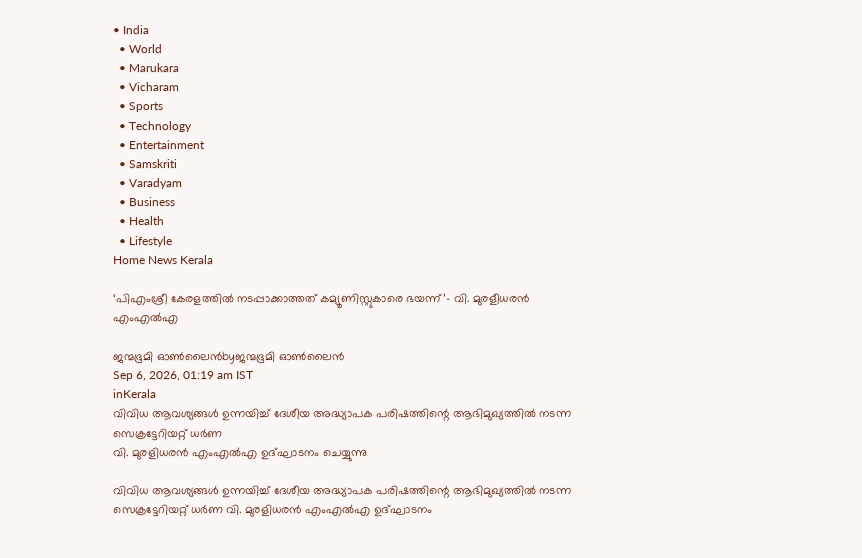• India
  • World
  • Marukara
  • Vicharam
  • Sports
  • Technology
  • Entertainment
  • Samskriti
  • Varadyam
  • Business
  • Health
  • Lifestyle
Home News Kerala

‘പിഎംശ്രീ കേരളത്തില്‍ നടപ്പാക്കാത്തത് കമ്യൂണിസ്റ്റുകാരെ ഭയന്ന്’- വി. മുരളീധരന്‍ എംഎല്‍എ

ജന്മഭൂമി ഓണ്‍ലൈന്‍byജന്മഭൂമി ഓണ്‍ലൈന്‍
Sep 6, 2026, 01:19 am IST
inKerala
വിവിധ ആവശ്യങ്ങള്‍ ഉന്നയിച്ച് ദേശീയ അദ്ധ്യാപക പരിഷത്തിന്റെ ആഭിമുഖ്യത്തില്‍ നടന്ന സെക്രട്ടേറിയറ്റ് ധര്‍ണ
വി. മുരളിധരന്‍ എംഎല്‍എ ഉദ്ഘാടനം ചെയ്യുന്നു

വിവിധ ആവശ്യങ്ങള്‍ ഉന്നയിച്ച് ദേശീയ അദ്ധ്യാപക പരിഷത്തിന്റെ ആഭിമുഖ്യത്തില്‍ നടന്ന സെക്രട്ടേറിയറ്റ് ധര്‍ണ വി. മുരളിധരന്‍ എംഎല്‍എ ഉദ്ഘാടനം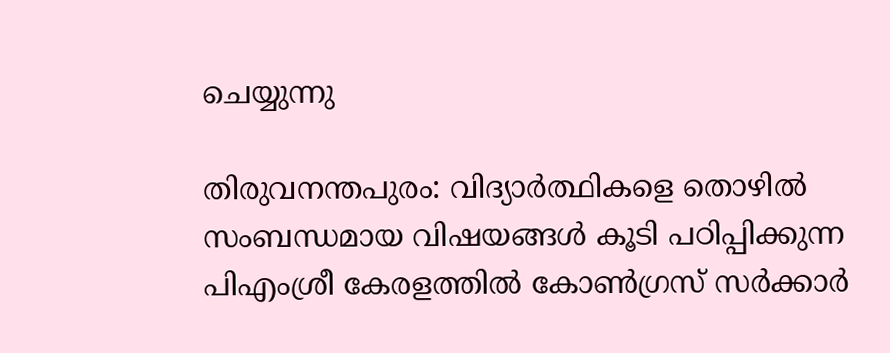ചെയ്യുന്നു

തിരുവനന്തപുരം: വിദ്യാര്‍ത്ഥികളെ തൊഴില്‍ സംബന്ധമായ വിഷയങ്ങള്‍ കൂടി പഠിപ്പിക്കുന്ന പിഎംശ്രീ കേരളത്തില്‍ കോണ്‍ഗ്രസ് സര്‍ക്കാര്‍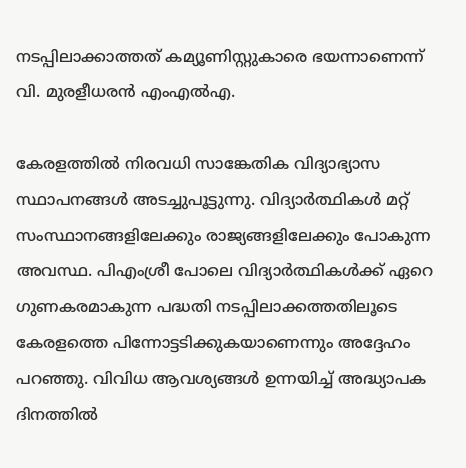നടപ്പിലാക്കാത്തത് കമ്യൂണിസ്റ്റുകാരെ ഭയന്നാണെന്ന് വി. മുരളീധരന്‍ എംഎല്‍എ.

കേരളത്തില്‍ നിരവധി സാങ്കേതിക വിദ്യാഭ്യാസ സ്ഥാപനങ്ങള്‍ അടച്ചുപൂട്ടുന്നു. വിദ്യാര്‍ത്ഥികള്‍ മറ്റ് സംസ്ഥാനങ്ങളിലേക്കും രാജ്യങ്ങളിലേക്കും പോകുന്ന അവസ്ഥ. പിഎംശ്രീ പോലെ വിദ്യാര്‍ത്ഥികള്‍ക്ക് ഏറെ ഗുണകരമാകുന്ന പദ്ധതി നടപ്പിലാക്കത്തതിലൂടെ കേരളത്തെ പിന്നോട്ടടിക്കുകയാണെന്നും അദ്ദേഹം പറഞ്ഞു. വിവിധ ആവശ്യങ്ങള്‍ ഉന്നയിച്ച് അദ്ധ്യാപക ദിനത്തില്‍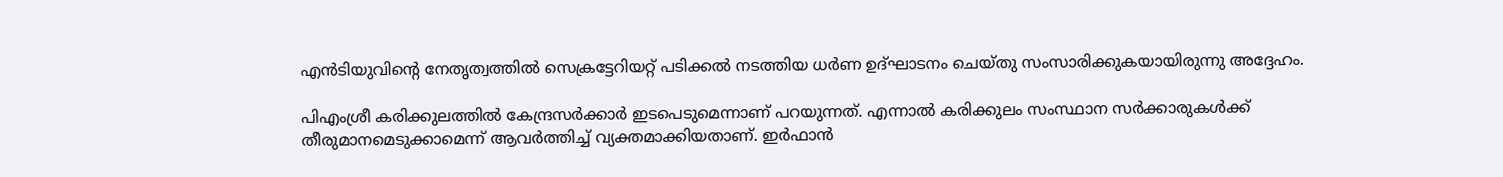എന്‍ടിയുവിന്റെ നേതൃത്വത്തില്‍ സെക്രട്ടേറിയറ്റ് പടിക്കല്‍ നടത്തിയ ധര്‍ണ ഉദ്ഘാടനം ചെയ്തു സംസാരിക്കുകയായിരുന്നു അദ്ദേഹം.

പിഎംശ്രീ കരിക്കുലത്തില്‍ കേന്ദ്രസര്‍ക്കാര്‍ ഇടപെടുമെന്നാണ് പറയുന്നത്. എന്നാല്‍ കരിക്കുലം സംസ്ഥാന സര്‍ക്കാരുകള്‍ക്ക് തീരുമാനമെടുക്കാമെന്ന് ആവര്‍ത്തിച്ച് വ്യക്തമാക്കിയതാണ്. ഇര്‍ഫാന്‍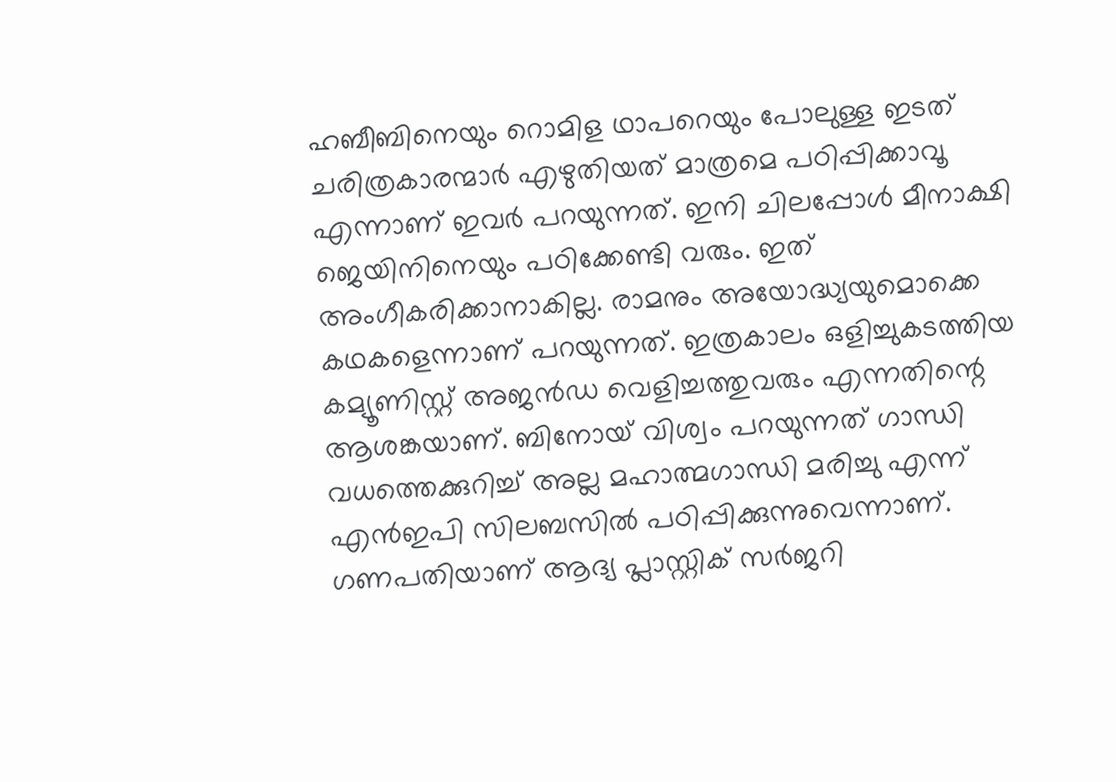ഹബീബിനെയും റൊമിള ഥാപറെയും പോലുള്ള ഇടത് ചരിത്രകാരന്മാര്‍ എഴുതിയത് മാത്രമെ പഠിപ്പിക്കാവൂ എന്നാണ് ഇവര്‍ പറയുന്നത്. ഇനി ചിലപ്പോള്‍ മീനാക്ഷി ജെയിനിനെയും പഠിക്കേണ്ടി വരും. ഇത് അംഗീകരിക്കാനാകില്ല. രാമനും അയോദ്ധ്യയുമൊക്കെ കഥകളെന്നാണ് പറയുന്നത്. ഇത്രകാലം ഒളിച്ചുകടത്തിയ കമ്യൂണിസ്റ്റ് അജന്‍ഡ വെളിച്ചത്തുവരും എന്നതിന്റെ ആശങ്കയാണ്. ബിനോയ് വിശ്വം പറയുന്നത് ഗാന്ധി വധത്തെക്കുറിച്ച് അല്ല മഹാത്മഗാന്ധി മരിച്ചു എന്ന് എന്‍ഇപി സിലബസില്‍ പഠിപ്പിക്കുന്നുവെന്നാണ്. ഗണപതിയാണ് ആദ്യ പ്ലാസ്റ്റിക് സര്‍ജറി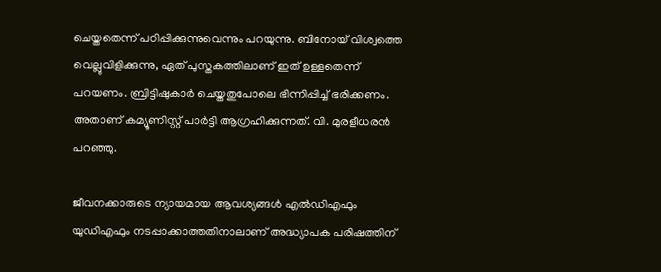ചെയ്തതെന്ന് പഠിപ്പിക്കുന്നുവെന്നും പറയുന്നു. ബിനോയ് വിശ്വത്തെ വെല്ലുവിളിക്കുന്നു, ഏത് പുസ്തകത്തിലാണ് ഇത് ഉള്ളതെന്ന് പറയണം. ബ്രിട്ടിഷുകാര്‍ ചെയ്തതുപോലെ ഭിന്നിപ്പിച്ച് ഭരിക്കണം. അതാണ് കമ്യൂണിസ്റ്റ് പാര്‍ട്ടി ആഗ്രഹിക്കുന്നത്. വി. മുരളീധരന്‍ പറഞ്ഞു.

ജീവനക്കാരുടെ ന്യായമായ ആവശ്യങ്ങള്‍ എല്‍ഡിഎഫും യുഡിഎഫും നടപ്പാക്കാത്തതിനാലാണ് അദ്ധ്യാപക പരിഷത്തിന്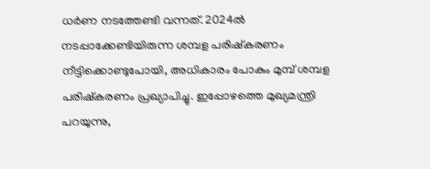ധര്‍ണ നടത്തേണ്ടി വന്നത്. 2024ല്‍ നടപ്പാക്കേണ്ടിയിരുന്ന ശമ്പള പരിഷ്‌കരണം നീട്ടിക്കൊണ്ടുപോയി, അധികാരം പോകും മുമ്പ് ശമ്പള പരിഷ്‌കരണം പ്രഖ്യാപിച്ചു. ഇപ്പോഴത്തെ മുഖ്യമന്ത്രി പറയുന്നു,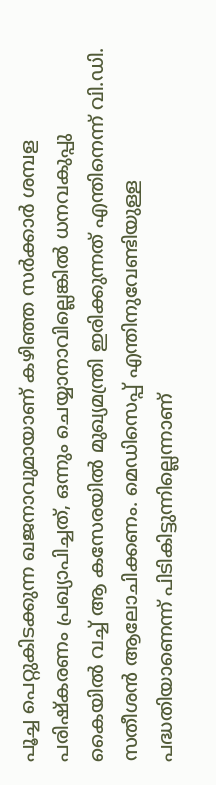പൂച്ച പെറ്റുകിടക്കുന്ന ഖജനാവുമായാണ് കഴിഞ്ഞ സര്‍ക്കാര്‍ ശമ്പള പരിഷ്‌കരണം പ്രഖ്യാപിച്ചത്, ഒന്നും ചെയ്യാനാവില്ലെങ്കില്‍ ധനവകുപ്പു കൈയില്‍ വച്ച് ആ കസേരയില്‍ മുഖ്യമന്ത്രി ഇരിക്കുന്നത് എന്തിനെന്ന് വി.ഡി. സതീശന്‍ ആലോചിക്കണം. മെഡിസെപ്പ് എന്തിനുവേണ്ടിയുള്ള പദ്ധതിയാണെന്ന് പിടികിട്ടുന്നില്ലെന്നാണ്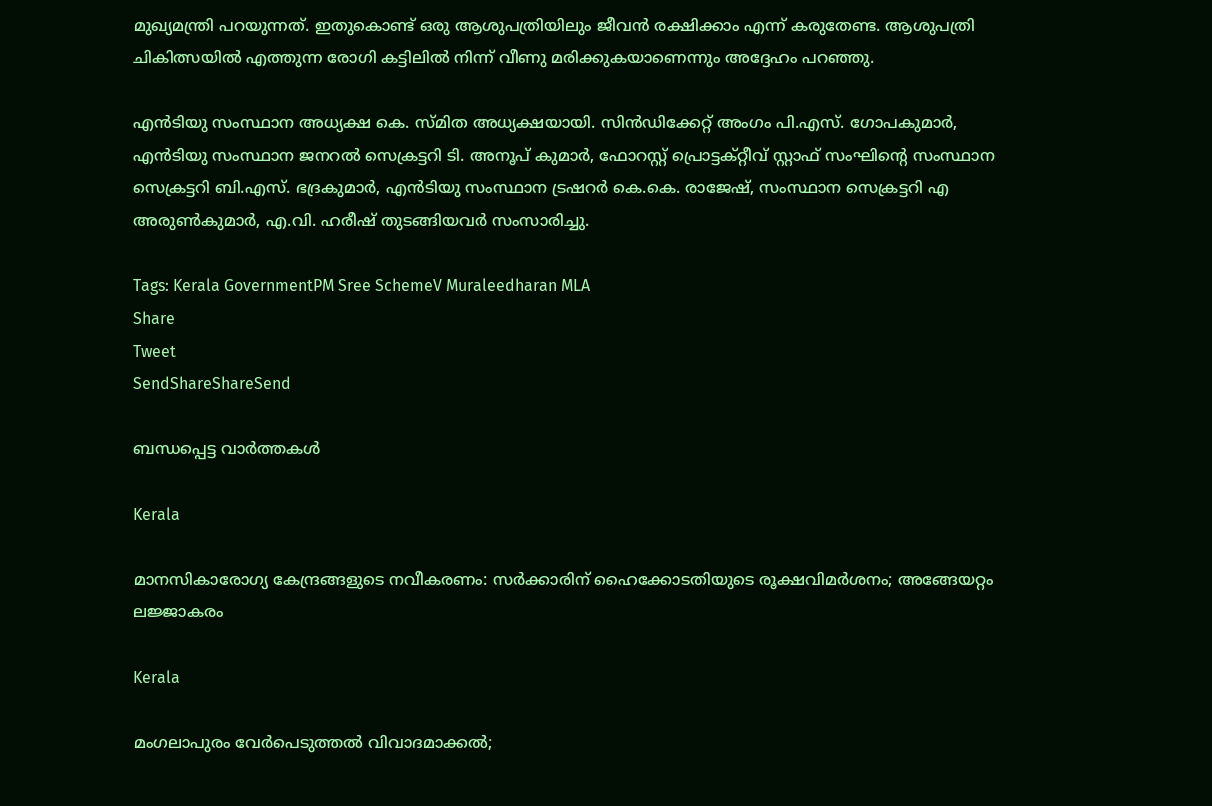മുഖ്യമന്ത്രി പറയുന്നത്. ഇതുകൊണ്ട് ഒരു ആശുപത്രിയിലും ജീവന്‍ രക്ഷിക്കാം എന്ന് കരുതേണ്ട. ആശുപത്രി ചികിത്സയില്‍ എത്തുന്ന രോഗി കട്ടിലില്‍ നിന്ന് വീണു മരിക്കുകയാണെന്നും അദ്ദേഹം പറഞ്ഞു.

എന്‍ടിയു സംസ്ഥാന അധ്യക്ഷ കെ. സ്മിത അധ്യക്ഷയായി. സിന്‍ഡിക്കേറ്റ് അംഗം പി.എസ്. ഗോപകുമാര്‍, എന്‍ടിയു സംസ്ഥാന ജനറല്‍ സെക്രട്ടറി ടി. അനൂപ് കുമാര്‍, ഫോറസ്റ്റ് പ്രൊട്ടക്റ്റീവ് സ്റ്റാഫ് സംഘിന്റെ സംസ്ഥാന സെക്രട്ടറി ബി.എസ്. ഭദ്രകുമാര്‍, എന്‍ടിയു സംസ്ഥാന ട്രഷറര്‍ കെ.കെ. രാജേഷ്, സംസ്ഥാന സെക്രട്ടറി എ അരുണ്‍കുമാര്‍, എ.വി. ഹരീഷ് തുടങ്ങിയവര്‍ സംസാരിച്ചു.

Tags: Kerala GovernmentPM Sree SchemeV Muraleedharan MLA
Share
Tweet
SendShareShareSend

ബന്ധപ്പെട്ട വാര്‍ത്തകള്‍

Kerala

മാനസികാരോഗ്യ കേന്ദ്രങ്ങളുടെ നവീകരണം: സര്‍ക്കാരിന് ഹൈക്കോടതിയുടെ രൂക്ഷവിമര്‍ശനം; അങ്ങേയറ്റം ലജ്ജാകരം

Kerala

മംഗലാപുരം വേര്‍പെടുത്തല്‍ വിവാദമാക്കല്‍;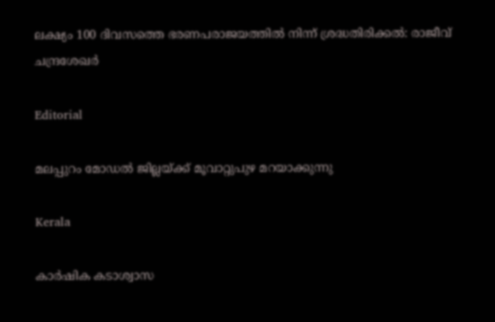ലക്ഷ്യം 100 ദിവസത്തെ ഭരണപരാജയത്തില്‍ നിന്ന് ശ്രദ്ധതിരിക്കല്‍: രാജീവ് ചന്ദ്രശേഖര്‍

Editorial

മലപ്പുറം മോഡല്‍ ജില്ലയ്‌ക്ക് മൂവാറ്റുപുഴ മറയാക്കുന്നു

Kerala

കാര്‍ഷിക കടാശ്വാസ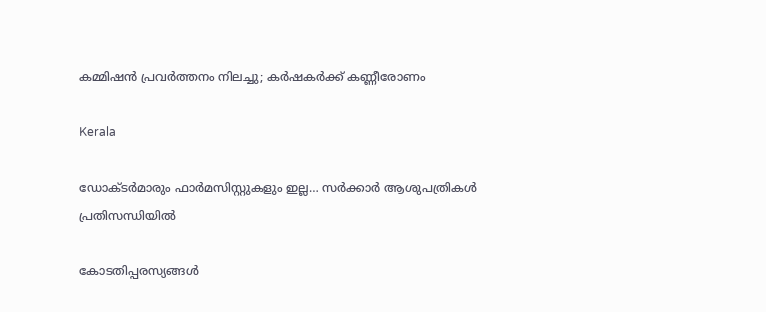കമ്മിഷന്‍ പ്രവര്‍ത്തനം നിലച്ചു; കര്‍ഷകര്‍ക്ക് കണ്ണീരോണം

Kerala

ഡോക്ടര്‍മാരും ഫാര്‍മസിസ്റ്റുകളും ഇല്ല… സര്‍ക്കാര്‍ ആശുപത്രികള്‍ പ്രതിസന്ധിയില്‍

കോടതിപ്പരസ്യങ്ങള്‍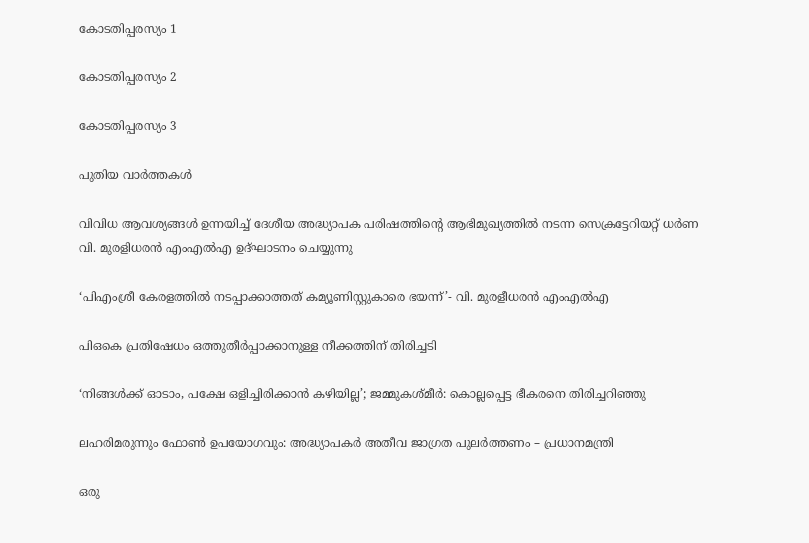കോടതിപ്പരസ്യം 1

കോടതിപ്പരസ്യം 2

കോടതിപ്പരസ്യം 3

പുതിയ വാര്‍ത്തകള്‍

വിവിധ ആവശ്യങ്ങള്‍ ഉന്നയിച്ച് ദേശീയ അദ്ധ്യാപക പരിഷത്തിന്റെ ആഭിമുഖ്യത്തില്‍ നടന്ന സെക്രട്ടേറിയറ്റ് ധര്‍ണ
വി. മുരളിധരന്‍ എംഎല്‍എ ഉദ്ഘാടനം ചെയ്യുന്നു

‘പിഎംശ്രീ കേരളത്തില്‍ നടപ്പാക്കാത്തത് കമ്യൂണിസ്റ്റുകാരെ ഭയന്ന്’- വി. മുരളീധരന്‍ എംഎല്‍എ

പിഒകെ പ്രതിഷേധം ഒത്തുതീര്‍പ്പാക്കാനുള്ള നീക്കത്തിന് തിരിച്ചടി

‘നിങ്ങള്‍ക്ക് ഓടാം, പക്ഷേ ഒളിച്ചിരിക്കാന്‍ കഴിയില്ല’; ജമ്മുകശ്മീര്‍: കൊല്ലപ്പെട്ട ഭീകരനെ തിരിച്ചറിഞ്ഞു

ലഹരിമരുന്നും ഫോണ്‍ ഉപയോഗവും: അദ്ധ്യാപകര്‍ അതീവ ജാഗ്രത പുലര്‍ത്തണം – പ്രധാനമന്ത്രി

ഒരു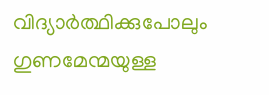വിദ്യാര്‍ത്ഥിക്കുപോലും ഗുണമേന്മയുള്ള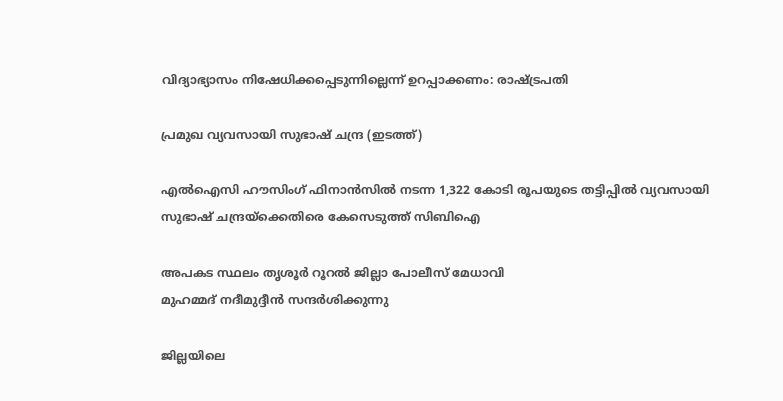വിദ്യാഭ്യാസം നിഷേധിക്കപ്പെടുന്നില്ലെന്ന് ഉറപ്പാക്കണം: രാഷ്‌ട്രപതി

പ്രമുഖ വ്യവസായി സുഭാഷ് ചന്ദ്ര (ഇടത്ത്)

എൽഐസി ഹൗസിംഗ് ഫിനാൻസിൽ നടന്ന 1,322 കോടി രൂപയുടെ തട്ടിപ്പിൽ വ്യവസായി സുഭാഷ് ചന്ദ്രയ്‌ക്കെതിരെ കേസെടുത്ത് സിബിഐ

അപകട സ്ഥലം തൃശൂര്‍ റൂറല്‍ ജില്ലാ പോലീസ് മേധാവി
മുഹമ്മദ് നദീമുദ്ദീന്‍ സന്ദര്‍ശിക്കുന്നു

ജില്ലയിലെ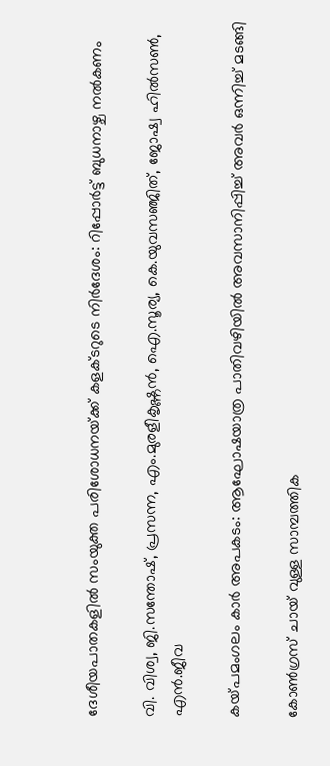ദേശീയപാതകളില്‍ സംയുക്ത പരിശോധനയ്‌ക്ക് കളക്ടറുടെ നിര്‍ദേശം: റിപ്പോര്‍ട്ട് ബുധനാഴ്ച നല്‍കണം

വി. വിശ്വ, ജി.സന്തോഷ്, പ്രസന്ന, എം.മുരളീകൃഷ്ണന്‍, ഐ.സൂര്യ, കെ.യുവസഞ്ജിത്, ജോഷ്വ ഹില്‍സണ്‍, എന്‍.ജീവ

കയ്‌പമംഗലം കാര്‍ അപകടം: ആഘോഷയാത്ര പാതിവഴിയില്‍ അവസാനിപ്പിച്ച് അവര്‍ ഒന്നിച്ച് മടങ്ങി

കോണ്‍ഗ്രസ് ചായ് വുള്ള സാമ്പത്തിക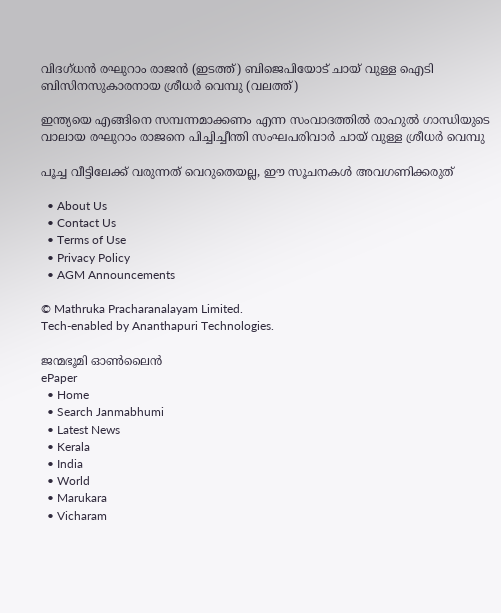വിദഗ്ധന്‍ രഘുറാം രാജന്‍ (ഇടത്ത്) ബിജെപിയോട് ചായ് വുള്ള ഐടി ബിസിനസുകാരനായ ശ്രീധര്‍ വെമ്പു (വലത്ത്)

ഇന്ത്യയെ എങ്ങിനെ സമ്പന്നമാക്കണം എന്ന സംവാദത്തില്‍ രാഹുല്‍ ഗാന്ധിയുടെ വാലായ രഘുറാം രാജനെ പിച്ചിച്ചീന്തി സംഘപരിവാര്‍ ചായ് വുള്ള ശ്രീധര്‍ വെമ്പു

പൂച്ച വീട്ടിലേക്ക് വരുന്നത് വെറുതെയല്ല, ഈ സൂചനകൾ അവഗണിക്കരുത്

  • About Us
  • Contact Us
  • Terms of Use
  • Privacy Policy
  • AGM Announcements

© Mathruka Pracharanalayam Limited.
Tech-enabled by Ananthapuri Technologies.

ജന്മഭൂമി ഓണ്‍ലൈന്‍
ePaper
  • Home
  • Search Janmabhumi
  • Latest News
  • Kerala
  • India
  • World
  • Marukara
  • Vicharam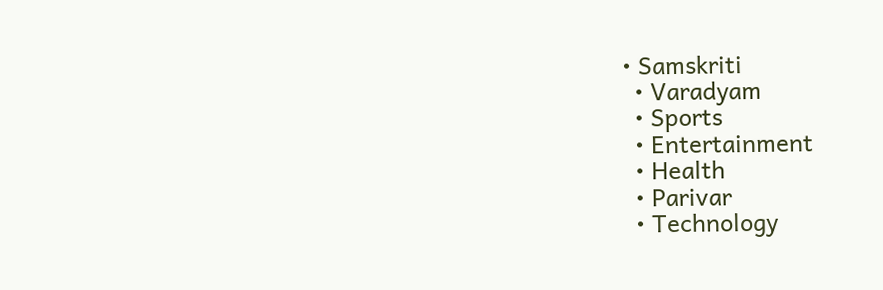• Samskriti
  • Varadyam
  • Sports
  • Entertainment
  • Health
  • Parivar
  • Technology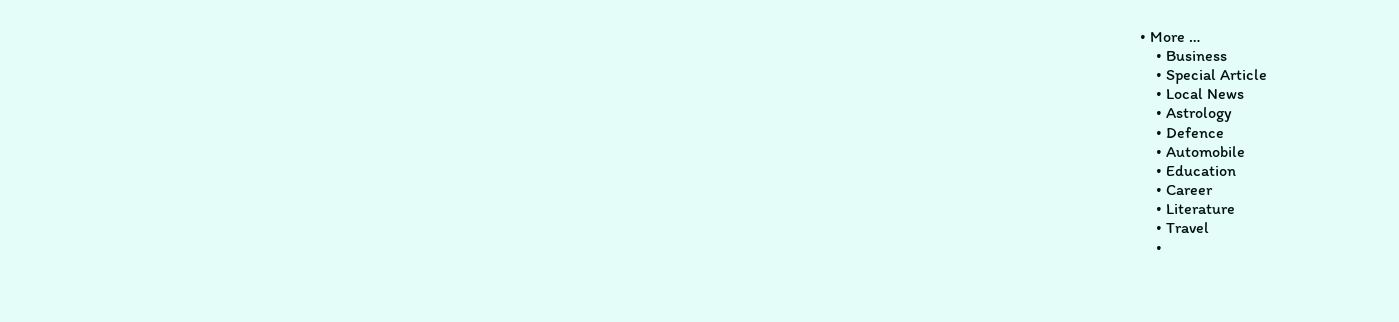• More …
    • Business
    • Special Article
    • Local News
    • Astrology
    • Defence
    • Automobile
    • Education
    • Career
    • Literature
    • Travel
    •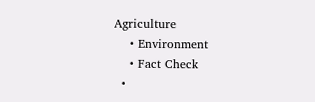Agriculture
    • Environment
    • Fact Check
  •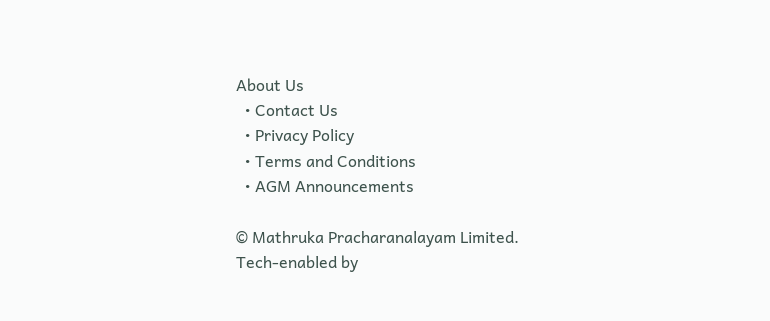About Us
  • Contact Us
  • Privacy Policy
  • Terms and Conditions
  • AGM Announcements

© Mathruka Pracharanalayam Limited.
Tech-enabled by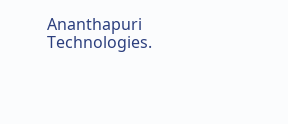Ananthapuri Technologies.